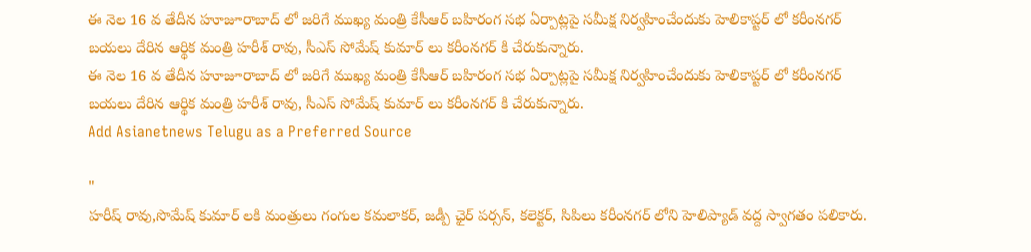ఈ నెల 16 వ తేదీన హూజూరాబాద్ లో జరిగే ముఖ్య మంత్రి కేసీఆర్ బహిరంగ సభ ఏర్పాట్లపై సమీక్ష నిర్వహించేందుకు హెలికాప్టర్ లో కరీంనగర్ బయలు దేరిన ఆర్థిక మంత్రి హరీశ్ రావు, సీఎస్ సోమేష్ కుమార్ లు కరీంనగర్ కి చేరుకున్నారు.
ఈ నెల 16 వ తేదీన హూజూరాబాద్ లో జరిగే ముఖ్య మంత్రి కేసీఆర్ బహిరంగ సభ ఏర్పాట్లపై సమీక్ష నిర్వహించేందుకు హెలికాప్టర్ లో కరీంనగర్ బయలు దేరిన ఆర్థిక మంత్రి హరీశ్ రావు, సీఎస్ సోమేష్ కుమార్ లు కరీంనగర్ కి చేరుకున్నారు.
Add Asianetnews Telugu as a Preferred Source

"
హరీష్ రావు,సొమేష్ కుమార్ లకి మంత్రులు గంగుల కమలాకర్, జడ్పీ ఛైర్ పర్సన్, కలెక్టర్, సిపిలు కరీంనగర్ లోని హెలిప్యాడ్ వద్ద స్వాగతం పలికారు.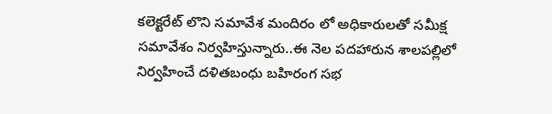కలెక్టరేట్ లొని సమావేశ మందిరం లో అధికారులతో సమీక్ష సమావేశం నిర్వహిస్తున్నారు..ఈ నెల పదహారున శాలపల్లిలో నిర్వహించే దళితబంధు బహిరంగ సభ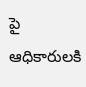పై ఆధికారులకి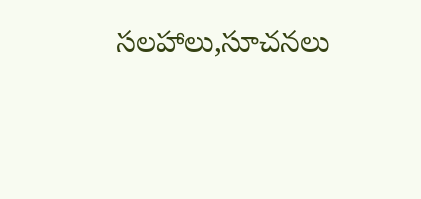సలహాలు,సూచనలు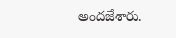అందజేశారు.